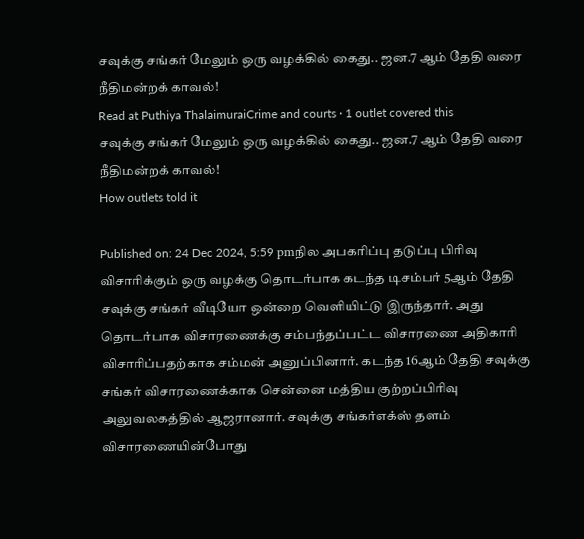சவுக்கு சங்கர் மேலும் ஒரு வழக்கில் கைது.. ஜன.7 ஆம் தேதி வரை நீதிமன்றக் காவல்!
Read at Puthiya ThalaimuraiCrime and courts · 1 outlet covered this
சவுக்கு சங்கர் மேலும் ஒரு வழக்கில் கைது.. ஜன.7 ஆம் தேதி வரை நீதிமன்றக் காவல்!
How outlets told it

Published on: 24 Dec 2024, 5:59 pmநில அபகரிப்பு தடுப்பு பிரிவு விசாரிக்கும் ஒரு வழக்கு தொடர்பாக கடந்த டிசம்பர் 5ஆம் தேதி சவுக்கு சங்கர் வீடியோ ஒன்றை வெளியிட்டு இருந்தார். அது தொடர்பாக விசாரணைக்கு சம்பந்தப்பட்ட விசாரணை அதிகாரி விசாரிப்பதற்காக சம்மன் அனுப்பினார். கடந்த 16ஆம் தேதி சவுக்கு சங்கர் விசாரணைக்காக சென்னை மத்திய குற்றப்பிரிவு அலுவலகத்தில் ஆஜரானார். சவுக்கு சங்கர்எக்ஸ் தளம் விசாரணையின்போது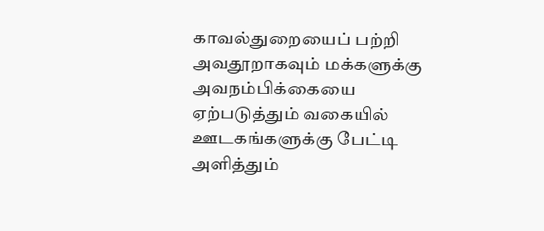காவல்துறையைப் பற்றி அவதூறாகவும் மக்களுக்கு அவநம்பிக்கையை ஏற்படுத்தும் வகையில் ஊடகங்களுக்கு பேட்டி அளித்தும்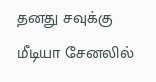தனது சவுக்கு மீடியா சேனலில்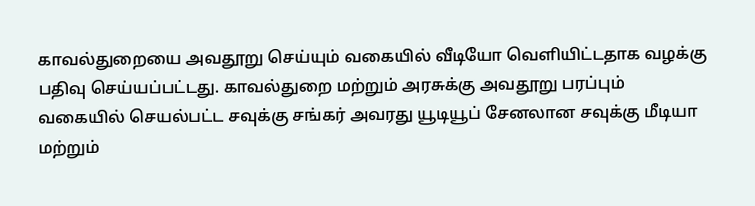காவல்துறையை அவதூறு செய்யும் வகையில் வீடியோ வெளியிட்டதாக வழக்கு பதிவு செய்யப்பட்டது. காவல்துறை மற்றும் அரசுக்கு அவதூறு பரப்பும் வகையில் செயல்பட்ட சவுக்கு சங்கர் அவரது யூடியூப் சேனலான சவுக்கு மீடியா மற்றும்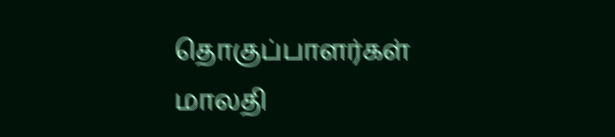தொகுப்பாளர்கள் மாலதி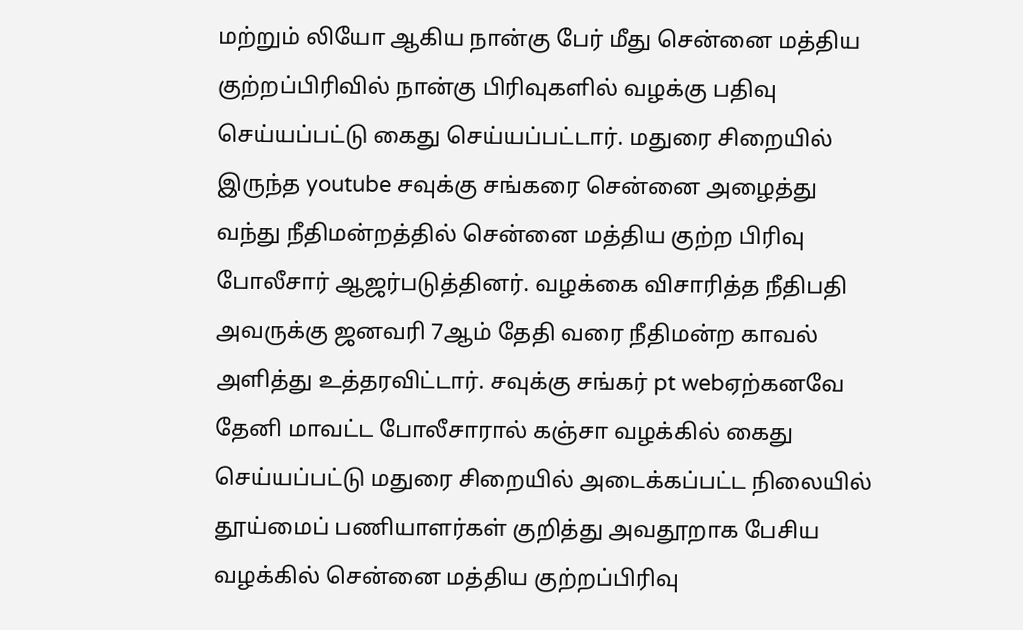மற்றும் லியோ ஆகிய நான்கு பேர் மீது சென்னை மத்திய குற்றப்பிரிவில் நான்கு பிரிவுகளில் வழக்கு பதிவு செய்யப்பட்டு கைது செய்யப்பட்டார். மதுரை சிறையில் இருந்த youtube சவுக்கு சங்கரை சென்னை அழைத்து வந்து நீதிமன்றத்தில் சென்னை மத்திய குற்ற பிரிவு போலீசார் ஆஜர்படுத்தினர். வழக்கை விசாரித்த நீதிபதி அவருக்கு ஜனவரி 7ஆம் தேதி வரை நீதிமன்ற காவல் அளித்து உத்தரவிட்டார். சவுக்கு சங்கர் pt webஏற்கனவே தேனி மாவட்ட போலீசாரால் கஞ்சா வழக்கில் கைது செய்யப்பட்டு மதுரை சிறையில் அடைக்கப்பட்ட நிலையில் தூய்மைப் பணியாளர்கள் குறித்து அவதூறாக பேசிய வழக்கில் சென்னை மத்திய குற்றப்பிரிவு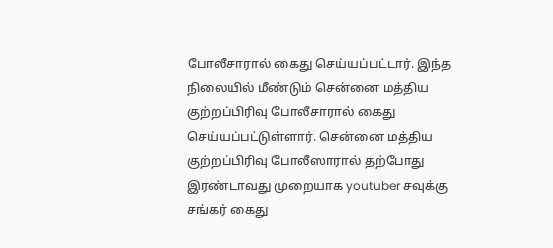போலீசாரால் கைது செய்யப்பட்டார். இந்த நிலையில் மீண்டும் சென்னை மத்திய குற்றப்பிரிவு போலீசாரால் கைது செய்யப்பட்டுள்ளார். சென்னை மத்திய குற்றப்பிரிவு போலீஸாரால் தற்போது இரண்டாவது முறையாக youtuber சவுக்கு சங்கர் கைது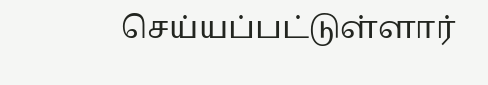செய்யப்பட்டுள்ளார்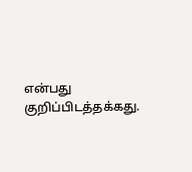என்பது குறிப்பிடத்தக்கது.